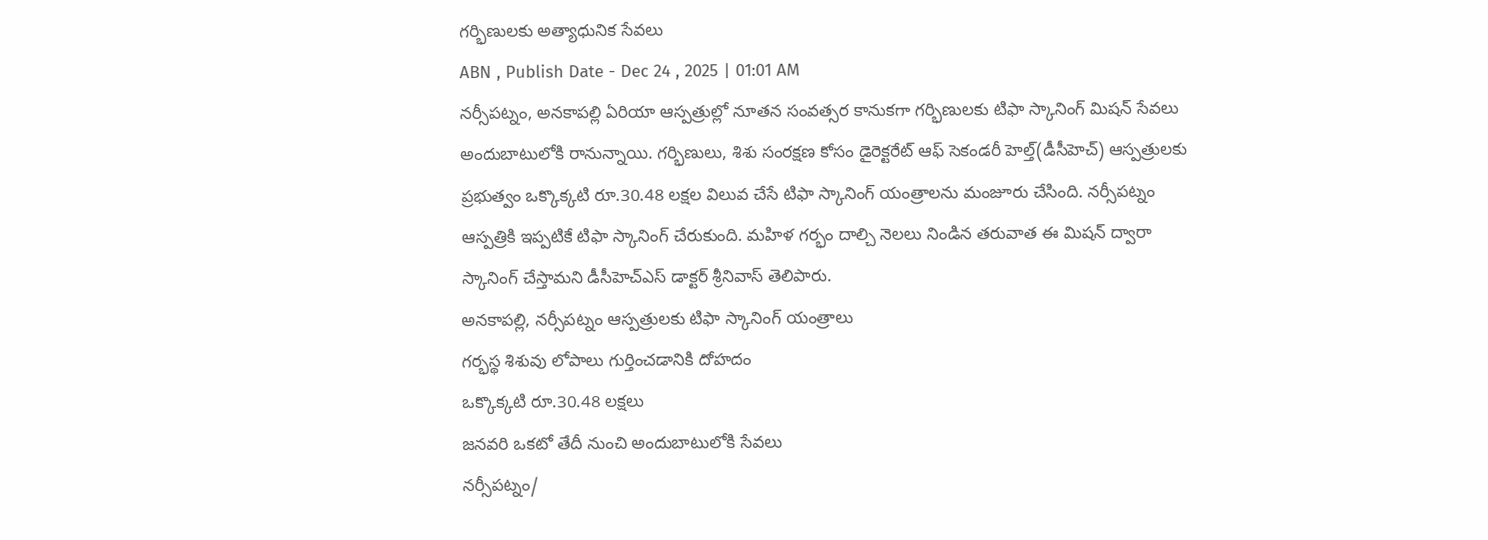గర్భిణులకు అత్యాధునిక సేవలు
ABN , Publish Date - Dec 24 , 2025 | 01:01 AM
నర్సీపట్నం, అనకాపల్లి ఏరియా ఆస్పత్రుల్లో నూతన సంవత్సర కానుకగా గర్భిణులకు టిఫా స్కానింగ్ మిషన్ సేవలు అందుబాటులోకి రానున్నాయి. గర్భిణులు, శిశు సంరక్షణ కోసం డైరెక్టరేట్ ఆఫ్ సెకండరీ హెల్త్(డీసీహెచ్) ఆస్పత్రులకు ప్రభుత్వం ఒక్కొక్కటి రూ.30.48 లక్షల విలువ చేసే టిఫా స్కానింగ్ యంత్రాలను మంజూరు చేసింది. నర్సీపట్నం ఆస్పత్రికి ఇప్పటికే టిఫా స్కానింగ్ చేరుకుంది. మహిళ గర్భం దాల్చి నెలలు నిండిన తరువాత ఈ మిషన్ ద్వారా స్కానింగ్ చేస్తామని డీసీహెచ్ఎస్ డాక్టర్ శ్రీనివాస్ తెలిపారు.
అనకాపల్లి, నర్సీపట్నం ఆస్పత్రులకు టిఫా స్కానింగ్ యంత్రాలు
గర్భస్థ శిశువు లోపాలు గుర్తించడానికి దోహదం
ఒక్కొక్కటి రూ.30.48 లక్షలు
జనవరి ఒకటో తేదీ నుంచి అందుబాటులోకి సేవలు
నర్సీపట్నం/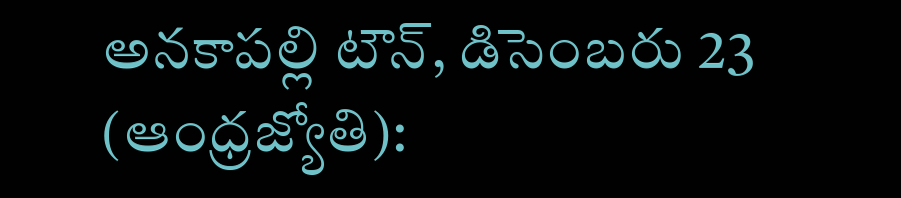అనకాపల్లి టౌన్, డిసెంబరు 23 (ఆంధ్రజ్యోతి):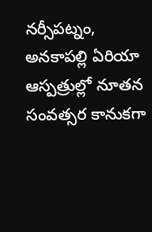నర్సీపట్నం, అనకాపల్లి ఏరియా ఆస్పత్రుల్లో నూతన సంవత్సర కానుకగా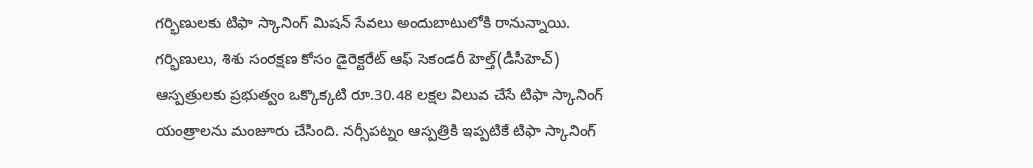గర్భిణులకు టిఫా స్కానింగ్ మిషన్ సేవలు అందుబాటులోకి రానున్నాయి. గర్భిణులు, శిశు సంరక్షణ కోసం డైరెక్టరేట్ ఆఫ్ సెకండరీ హెల్త్(డీసీహెచ్) ఆస్పత్రులకు ప్రభుత్వం ఒక్కొక్కటి రూ.30.48 లక్షల విలువ చేసే టిఫా స్కానింగ్ యంత్రాలను మంజూరు చేసింది. నర్సీపట్నం ఆస్పత్రికి ఇప్పటికే టిఫా స్కానింగ్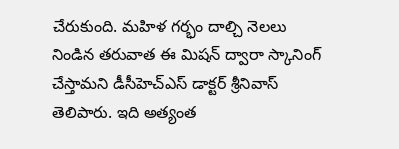చేరుకుంది. మహిళ గర్భం దాల్చి నెలలు నిండిన తరువాత ఈ మిషన్ ద్వారా స్కానింగ్ చేస్తామని డీసీహెచ్ఎస్ డాక్టర్ శ్రీనివాస్ తెలిపారు. ఇది అత్యంత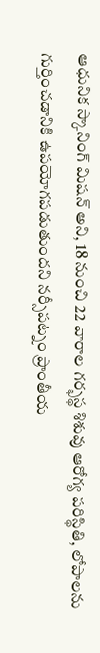ఆధునిక స్కానింగ్ మిషన్ అని, 18 నుంచి 22 వారాల గర్భస్థ శిశువు ఆరోగ్య పరిస్థితి, లోపాలను గుర్తించడానికి ఉపయోగపడుతుందని నర్సీపట్నం ప్రాంతీయ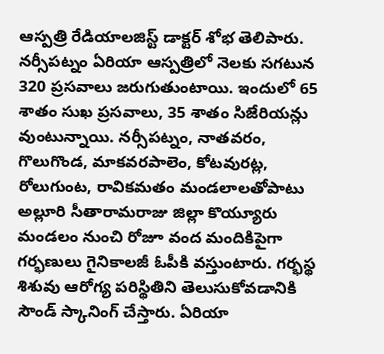ఆస్పత్రి రేడియాలజిస్ట్ డాక్టర్ శోభ తెలిపారు. నర్సీపట్నం ఏరియా ఆస్పత్రిలో నెలకు సగటున 320 ప్రసవాలు జరుగుతుంటాయి. ఇందులో 65 శాతం సుఖ ప్రసవాలు, 35 శాతం సిజేరియన్లు వుంటున్నాయి. నర్సీపట్నం, నాతవరం, గొలుగొండ, మాకవరపాలెం, కోటవురట్ల, రోలుగుంట, రావికమతం మండలాలతోపాటు అల్లూరి సీతారామరాజు జిల్లా కొయ్యూరు మండలం నుంచి రోజూ వంద మందికిపైగా గర్భణులు గైనికాలజీ ఓపీకి వస్తుంటారు. గర్భస్థ శిశువు ఆరోగ్య పరిస్థితిని తెలుసుకోవడానికి సౌండ్ స్కానింగ్ చేస్తారు. ఏరియా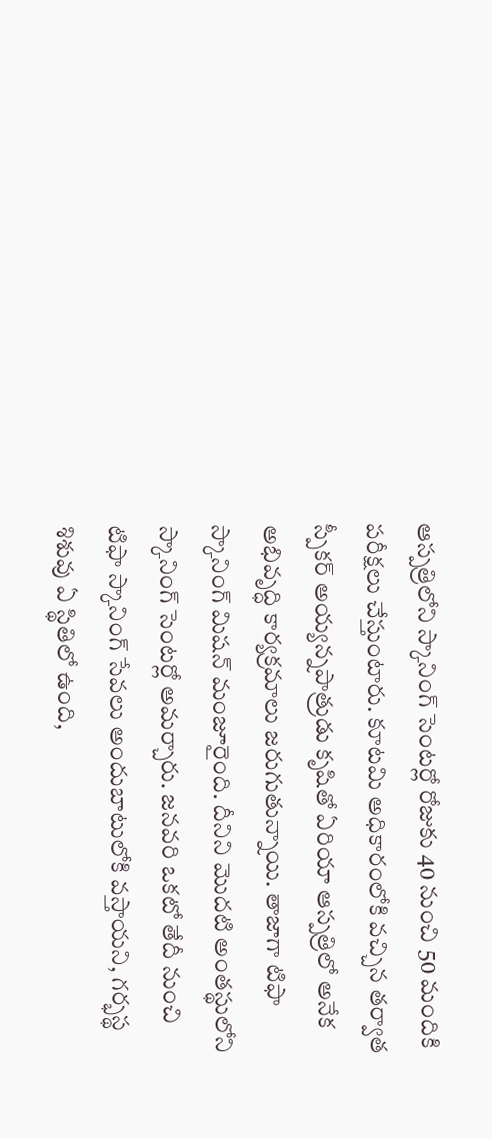ఆస్పత్రిలోని స్కానింగ్ సెంటర్లో రోజుకు 40 నుంచి 50 మందికి పరీక్షలు చేస్తుంటారు. కూటమి అధికారంలోకి వచ్చిన తర్వాత స్పీకర్ అయ్యన్నపాత్రుడు కృషితో ఏరియా ఆస్పత్రిలో అనేక అభివృద్ధి కార్యక్రమాలు జరుగుతున్నాయి. తాజాగా టిఫా స్కానింగ్ మిషన్ మంజూరైంది. దీనిని మొదటి అంతస్థులోని స్కానింగ్ సెంటర్లో అమర్చారు. జనవరి ఒకటో తేదీ నుంచి టిఫా స్కానింగ్ సేవలు అందుబాటులోకి వస్తాయని, గర్భస్థ శిశువు ఏ స్థితిలో ఉంది,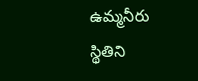ఉమ్మనీరు స్థితిని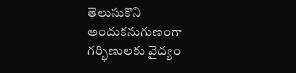తెలుసుకొని అందుకనుగుణంగా గర్భిణులకు వైద్యం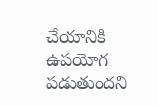చేయానికి ఉపయోగ పడుతుందని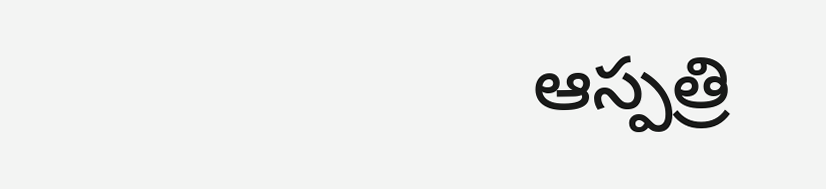ఆస్పత్రి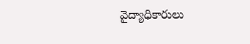వైద్యాధికారులు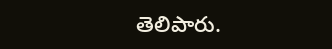తెలిపారు.